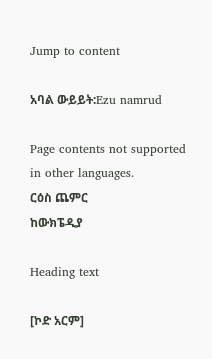Jump to content

አባል ውይይት:Ezu namrud

Page contents not supported in other languages.
ርዕስ ጨምር
ከውክፔዲያ

Heading text

[ኮድ አርም]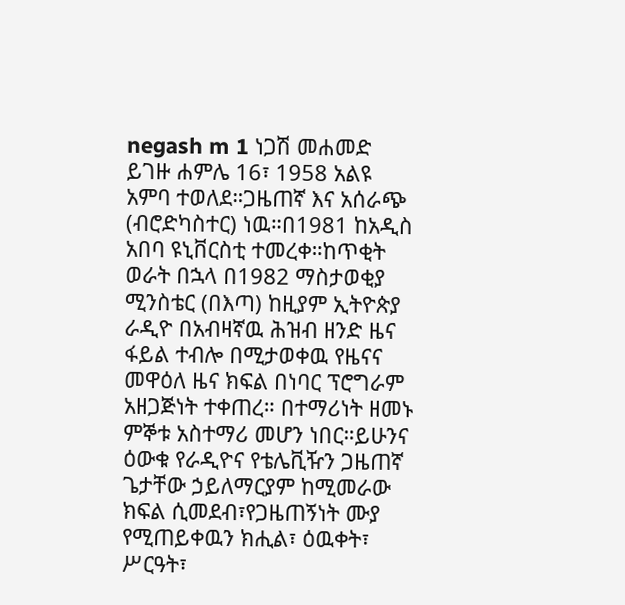negash m 1 ነጋሽ መሐመድ ይገዙ ሐምሌ 16፣ 1958 አልዩ አምባ ተወለደ።ጋዜጠኛ እና አሰራጭ (ብሮድካስተር) ነዉ።በ1981 ከአዲስ አበባ ዩኒቨርስቲ ተመረቀ።ከጥቂት ወራት በኋላ በ1982 ማስታወቂያ ሚንስቴር (በእጣ) ከዚያም ኢትዮጵያ ራዲዮ በአብዛኛዉ ሕዝብ ዘንድ ዜና ፋይል ተብሎ በሚታወቀዉ የዜናና መዋዕለ ዜና ክፍል በነባር ፕሮግራም አዘጋጅነት ተቀጠረ። በተማሪነት ዘመኑ ምኞቱ አስተማሪ መሆን ነበር።ይሁንና ዕውቁ የራዲዮና የቴሌቪዥን ጋዜጠኛ ጌታቸው ኃይለማርያም ከሚመራው ክፍል ሲመደብ፣የጋዜጠኝነት ሙያ የሚጠይቀዉን ክሒል፣ ዕዉቀት፣ ሥርዓት፣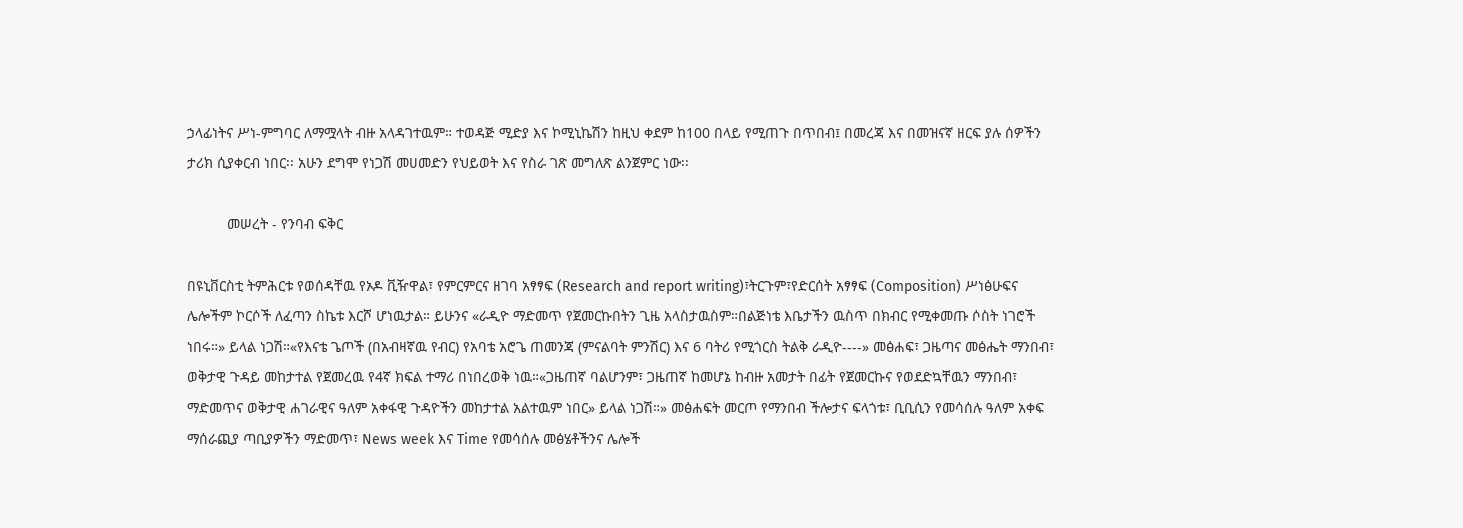ኃላፊነትና ሥነ-ምግባር ለማሟላት ብዙ አላዳገተዉም። ተወዳጅ ሚድያ እና ኮሚኒኬሽን ከዚህ ቀደም ከ100 በላይ የሚጠጉ በጥበብ፤ በመረጃ እና በመዝናኛ ዘርፍ ያሉ ሰዎችን ታሪክ ሲያቀርብ ነበር፡፡ አሁን ደግሞ የነጋሽ መሀመድን የህይወት እና የስራ ገጽ መግለጽ ልንጀምር ነው፡፡

          መሠረት - የንባብ ፍቅር

በዩኒቨርስቲ ትምሕርቱ የወሰዳቸዉ የኦዶ ቪዥዋል፣ የምርምርና ዘገባ አፃፃፍ (Research and report writing)፣ትርጉም፣የድርሰት አፃፃፍ (Composition) ሥነፅሁፍና ሌሎችም ኮርሶች ለፈጣን ስኬቱ እርሾ ሆነዉታል። ይሁንና «ራዲዮ ማድመጥ የጀመርኩበትን ጊዜ አላስታዉስም።በልጅነቴ እቤታችን ዉስጥ በክብር የሚቀመጡ ሶስት ነገሮች ነበሩ።» ይላል ነጋሽ።«የእናቴ ጌጦች (በአብዛኛዉ የብር) የአባቴ አሮጌ ጠመንጃ (ምናልባት ምንሽር) እና 6 ባትሪ የሚጎርስ ትልቅ ራዲዮ----» መፅሐፍ፣ ጋዜጣና መፅሔት ማንበብ፣ ወቅታዊ ጉዳይ መከታተል የጀመረዉ የ4ኛ ክፍል ተማሪ በነበረወቅ ነዉ።«ጋዜጠኛ ባልሆንም፣ ጋዜጠኛ ከመሆኔ ከብዙ አመታት በፊት የጀመርኩና የወደድኳቸዉን ማንበብ፣ ማድመጥና ወቅታዊ ሐገራዊና ዓለም አቀፋዊ ጉዳዮችን መከታተል አልተዉም ነበር» ይላል ነጋሽ።» መፅሐፍት መርጦ የማንበብ ችሎታና ፍላጎቱ፣ ቢቢሲን የመሳሰሉ ዓለም አቀፍ ማሰራጪያ ጣቢያዎችን ማድመጥ፣ News week እና Time የመሳሰሉ መፅሄቶችንና ሌሎች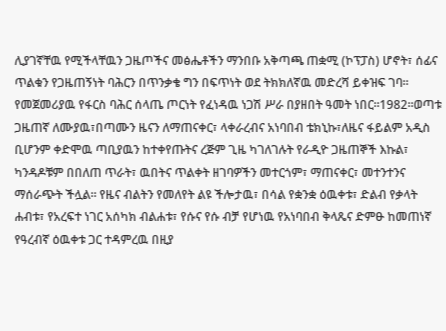ሊያገኛቸዉ የሚችላቸዉን ጋዜጦችና መፅሔቶችን ማንበቡ አቅጣጫ ጠቋሚ (ኮፕፓስ) ሆኖት፣ ሰፊና ጥልቁን የጋዜጠኝነት ባሕርን በጥንቃቄ ግን በፍጥነት ወደ ትክክለኛዉ መድረሻ ይቀዝፍ ገባ። የመጀመሪያዉ የፋርስ ባሕር ሰላጤ ጦርነት የፈነዳዉ ነጋሽ ሥራ በያዘበት ዓመት ነበር።1982።ወጣቱ ጋዜጠኛ ለሙያዉ፣በጣሙን ዜናን ለማጠናቀር፣ ላቀራረብና አነባበብ ቴክኒኩ፣ለዜና ፋይልም አዲስ ቢሆንም ቀድሞዉ ጣቢያዉን ከተቀየጡትና ረጅም ጊዜ ካገለገሉት የራዲዮ ጋዜጠኞች እኩል፣ ካንዳዶቹም በበለጠ ጥራት፣ ዉበትና ጥልቀት ዘገባዎችን መተርጎም፣ ማጠናቀር፣ መተንተንና ማሰራጭት ችሏል። የዜና ብልትን የመለየት ልዩ ችሎታዉ፣ በሳል የቋንቋ ዕዉቀቱ፣ ድልብ የቃላት ሐብቱ፣ የአረፍተ ነገር አሰካክ ብልሐቱ፣ የሱና የሱ ብቻ የሆነዉ የአነባበብ ቅላጼና ድምፁ ከመጠነኛ የዓረብኛ ዕዉቀቱ ጋር ተዳምረዉ በዚያ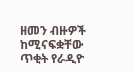ዘመን ብዙዎች ከሚናፍቋቸው ጥቂት የራዲዮ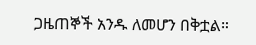ጋዜጠኞች አንዱ ለመሆን በቅቷል።